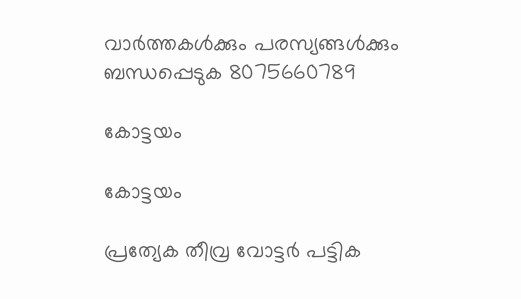വാർത്തകൾക്കും പരസ്യങ്ങൾക്കും ബന്ധപ്പെടുക 8075660789

കോട്ടയം

കോട്ടയം

പ്രത്യേക തീവ്ര വോട്ടർ പട്ടിക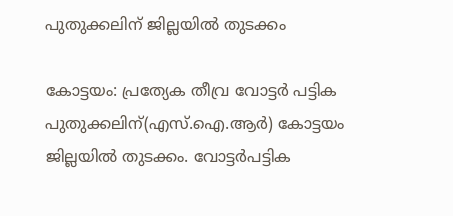പുതുക്കലിന് ജില്ലയിൽ തുടക്കം

കോട്ടയം: പ്രത്യേക തീവ്ര വോട്ടർ പട്ടിക പുതുക്കലിന്(എസ്.ഐ.ആർ) കോട്ടയം ജില്ലയിൽ തുടക്കം. വോട്ടർപട്ടിക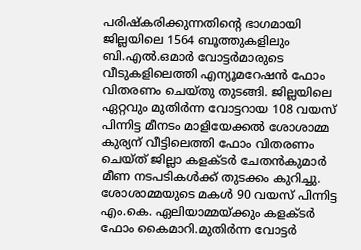പരിഷ്‌കരിക്കുന്നതിന്റെ ഭാഗമായി ജില്ലയിലെ 1564 ബൂത്തുകളിലും ബി.എൽ.ഒമാർ വോട്ടർമാരുടെ വീടുകളിലെത്തി എന്യൂമറേഷൻ ഫോം വിതരണം ചെയ്തു തുടങ്ങി. ജില്ലയിലെ ഏറ്റവും മുതിർന്ന വോട്ടറായ 108 വയസ് പിന്നിട്ട മീനടം മാളിയേക്കൽ ശോശാമ്മ കുര്യന് വീട്ടിലെത്തി ഫോം വിതരണം ചെയ്ത് ജില്ലാ കളക്ടർ ചേതൻകുമാർ മീണ നടപടികൾക്ക് തുടക്കം കുറിച്ചു. ശോശാമ്മയുടെ മകൾ 90 വയസ് പിന്നിട്ട എം.കെ. ഏലിയാമ്മയ്ക്കും കളക്ടർ ഫോം കൈമാറി.മുതിർന്ന വോട്ടർ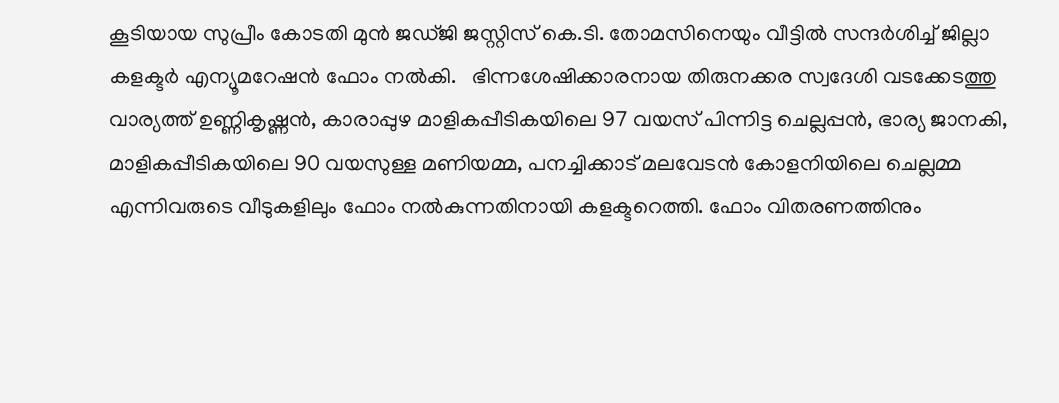കൂടിയായ സുപ്രീം കോടതി മുൻ ജഡ്ജി ജസ്റ്റിസ് കെ.ടി. തോമസിനെയും വീട്ടിൽ സന്ദർശിച്ച് ജില്ലാ കളക്ടർ എന്യൂമറേഷൻ ഫോം നൽകി.   ഭിന്നശേഷിക്കാരനായ തിരുനക്കര സ്വദേശി വടക്കേടത്തു വാര്യത്ത് ഉണ്ണികൃഷ്ണൻ, കാരാപ്പുഴ മാളികപ്പീടികയിലെ 97 വയസ് പിന്നിട്ട ചെല്ലപ്പൻ, ഭാര്യ ജാനകി, മാളികപ്പീടികയിലെ 90 വയസുള്ള മണിയമ്മ, പനച്ചിക്കാട് മലവേടൻ കോളനിയിലെ ചെല്ലമ്മ എന്നിവരുടെ വീടുകളിലും ഫോം നൽകുന്നതിനായി കളക്ടറെത്തി. ഫോം വിതരണത്തിനും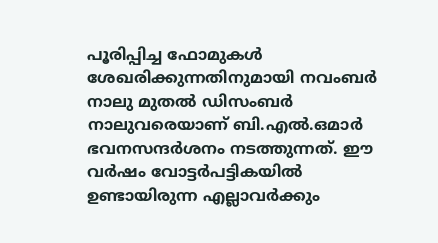പൂരിപ്പിച്ച ഫോമുകൾ ശേഖരിക്കുന്നതിനുമായി നവംബർ നാലു മുതൽ ഡിസംബർ നാലുവരെയാണ് ബി.എൽ.ഒമാർ ഭവനസന്ദർശനം നടത്തുന്നത്. ഈ വർഷം വോട്ടർപട്ടികയിൽ ഉണ്ടായിരുന്ന എല്ലാവർക്കും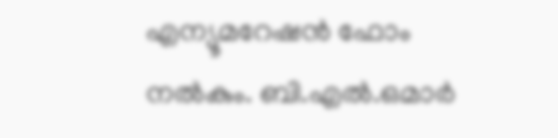എന്യൂമറേഷൻ ഫോം നൽകും. ബി.എൽ.ഒമാർ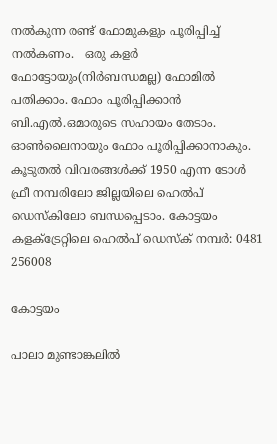നൽകുന്ന രണ്ട് ഫോമുകളും പൂരിപ്പിച്ച് നൽകണം.   ഒരു കളർ ഫോട്ടോയും(നിർബന്ധമല്ല) ഫോമിൽ പതിക്കാം. ഫോം പൂരിപ്പിക്കാൻ ബി.എൽ.ഒമാരുടെ സഹായം തേടാം. ഓൺലൈനായും ഫോം പൂരിപ്പിക്കാനാകും. കൂടുതൽ വിവരങ്ങൾക്ക് 1950 എന്ന ടോൾ ഫ്രീ നമ്പരിലോ ജില്ലയിലെ ഹെൽപ് ഡെസ്‌കിലോ ബന്ധപ്പെടാം. കോട്ടയം കളക്ട്രേറ്റിലെ ഹെൽപ് ഡെസ്‌ക് നമ്പർ: 0481 256008

കോട്ടയം

പാലാ മുണ്ടാങ്കലിൽ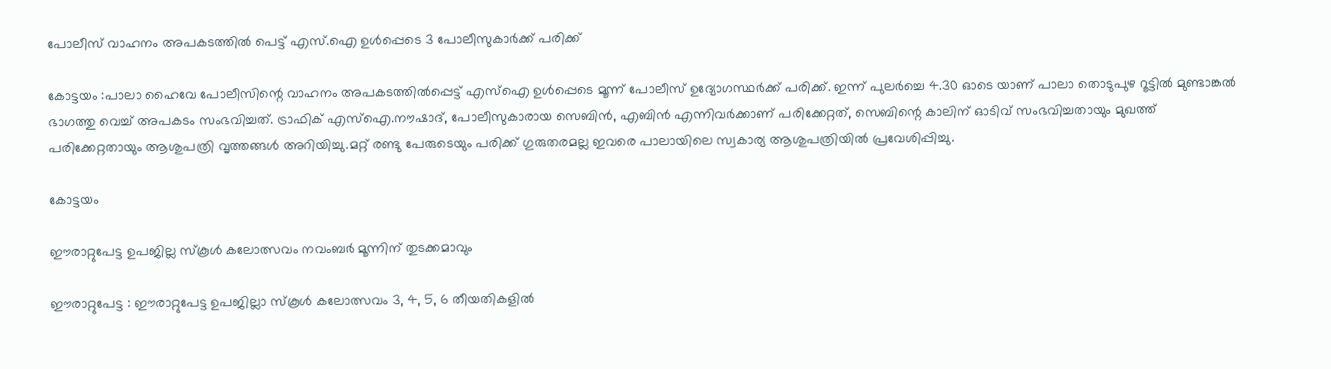പോലീസ് വാഹനം അപകടത്തിൽ പെട്ട് എസ്.ഐ ഉൾപ്പെടെ 3 പോലീസുകാർക്ക് പരിക്ക്

കോട്ടയം :പാലാ ഹൈവേ പോലീസിന്റെ വാഹനം അപകടത്തിൽപ്പെട്ട് എസ്ഐ ഉൾപ്പെടെ മൂന്ന് പോലീസ് ഉദ്യോഗസ്ഥർക്ക് പരിക്ക്. ഇന്ന് പുലർച്ചെ 4.30 ഓടെ യാണ് പാലാ തൊടുപുഴ റൂട്ടിൽ മുണ്ടാങ്കൽ ഭാഗത്തു വെച്ച് അപകടം സംഭവിച്ചത്. ട്രാഫിക് എസ്ഐ.നൗഷാദ്, പോലീസുകാരായ സെബിൻ, എബിൻ എന്നിവർക്കാണ് പരിക്കേറ്റത്, സെബിന്റെ കാലിന് ഓടിവ് സംഭവിച്ചതായും മുഖത്ത് പരിക്കേറ്റതായും ആശുപത്രി വൃത്തങ്ങൾ അറിയിച്ചു.മറ്റ് രണ്ടു പേരുടെയും പരിക്ക് ഗുരുതരമല്ല ഇവരെ പാലായിലെ സ്വകാര്യ ആശുപത്രിയിൽ പ്രവേശിപ്പിച്ചു.

കോട്ടയം

ഈരാറ്റുപേട്ട ഉപജില്ല സ്കൂൾ കലോത്സവം നവംബർ മൂന്നിന് തുടക്കമാവും

ഈരാറ്റുപേട്ട : ഈരാറ്റുപേട്ട ഉപജില്ലാ സ്കൂൾ കലോത്സവം 3, 4, 5, 6 തീയതികളിൽ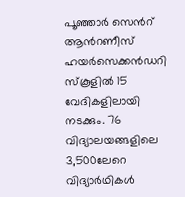പൂഞ്ഞാർ സെൻറ് ആൻറണീസ് ഹയർസെക്കൻഡറി സ്കൂളിൽ 15 വേദികളിലായി നടക്കും. 76 വിദ്യാലയങ്ങളിലെ 3,500ലേറെ വിദ്യാർഥികൾ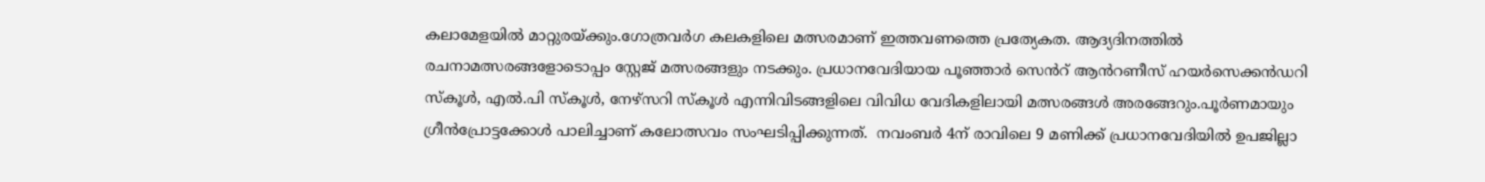കലാമേളയിൽ മാറ്റുരയ്ക്കും.ഗോത്രവർഗ കലകളിലെ മത്സരമാണ് ഇത്തവണത്തെ പ്രത്യേകത. ആദ്യദിനത്തിൽ രചനാമത്സരങ്ങളോടൊപ്പം സ്റ്റേജ് മത്സരങ്ങളും നടക്കും. പ്രധാനവേദിയായ പൂഞ്ഞാർ സെൻറ് ആൻറണീസ് ഹയർസെക്കൻഡറി സ്കൂൾ, എൽ.പി സ്കൂൾ, നേഴ്സറി സ്കൂൾ എന്നിവിടങ്ങളിലെ വിവിധ വേദികളിലായി മത്സരങ്ങൾ അരങ്ങേറും.പൂർണമായും ഗ്രീൻപ്രോട്ടക്കോൾ പാലിച്ചാണ് കലോത്സവം സംഘടിപ്പിക്കുന്നത്.  നവംബർ 4ന് രാവിലെ 9 മണിക്ക് പ്രധാനവേദിയിൽ ഉപജില്ലാ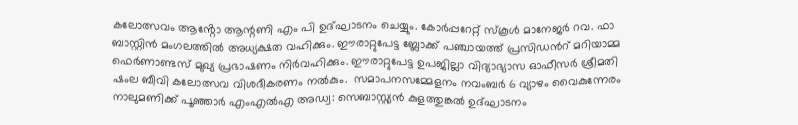കലോത്സവം ആൻ്റോ ആന്റണി എം പി ഉദ്ഘാടനം ചെയ്യും. കോർപ്പറേറ്റ് സ്കൂൾ മാനേജർ റവ. ഫാ ബാസ്റ്റിൻ മംഗലത്തിൽ അധ്യക്ഷത വഹിക്കും. ഈരാറ്റുപേട്ട ബ്ലോക്ക് പഞ്ചായത്ത് പ്രസിഡൻറ് മറിയാമ്മ ഫെർണാണ്ടസ് മുഖ്യ പ്രഭാഷണം നിർവഹിക്കും. ഈരാറ്റുപേട്ട ഉപജില്ലാ വിദ്യാഭ്യാസ ഓഫീസർ ശ്രീമതി ഷംല ബീവി കലോത്സവ വിശദീകരണം നൽകും.  സമാപനസമ്മേളനം നവംബർ 6 വ്യാഴം വൈകുന്നേരം നാലുമണിക്ക് പൂഞ്ഞാർ എംഎൽഎ അഡ്വ: സെബാസ്റ്റ്യൻ കുളത്തുങ്കൽ ഉദ്ഘാടനം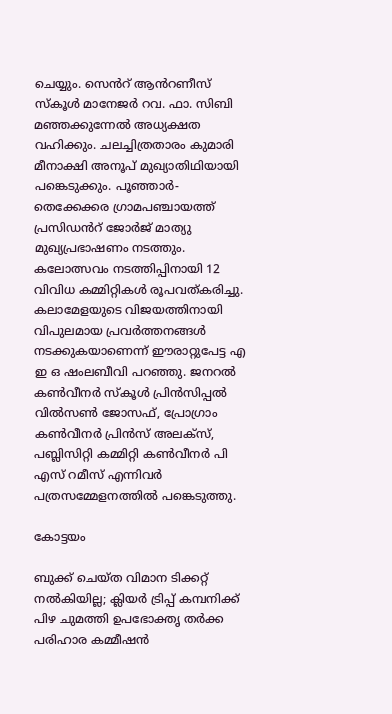ചെയ്യും. സെൻറ് ആൻറണീസ് സ്കൂൾ മാനേജർ റവ. ഫാ. സിബി മഞ്ഞക്കുന്നേൽ അധ്യക്ഷത വഹിക്കും. ചലച്ചിത്രതാരം കുമാരി മീനാക്ഷി അനൂപ് മുഖ്യാതിഥിയായി പങ്കെടുക്കും. പൂഞ്ഞാർ-തെക്കേക്കര ഗ്രാമപഞ്ചായത്ത് പ്രസിഡൻറ് ജോർജ് മാത്യു മുഖ്യപ്രഭാഷണം നടത്തും. കലോത്സവം നടത്തിപ്പിനായി 12 വിവിധ കമ്മിറ്റികൾ രൂപവത്കരിച്ചു. കലാമേളയുടെ വിജയത്തിനായി വിപുലമായ പ്രവർത്തനങ്ങൾ നടക്കുകയാണെന്ന് ഈരാറ്റുപേട്ട എ ഇ ഒ ഷംലബീവി പറഞ്ഞു. ജനറൽ കൺവീനർ സ്കൂൾ പ്രിൻസിപ്പൽ വിൽസൺ ജോസഫ്, പ്രോഗ്രാം കൺവീനർ പ്രിൻസ് അലക്സ്, പബ്ലിസിറ്റി കമ്മിറ്റി കൺവീനർ പി എസ് റമീസ് എന്നിവർ പത്രസമ്മേളനത്തിൽ പങ്കെടുത്തു.

കോട്ടയം

ബുക്ക് ചെയ്ത വിമാന ടിക്കറ്റ് നൽകിയില്ല; ക്ലിയർ ട്രിപ്പ് കമ്പനിക്ക് പിഴ ചുമത്തി ഉപഭോക്തൃ തർക്ക പരിഹാര കമ്മീഷൻ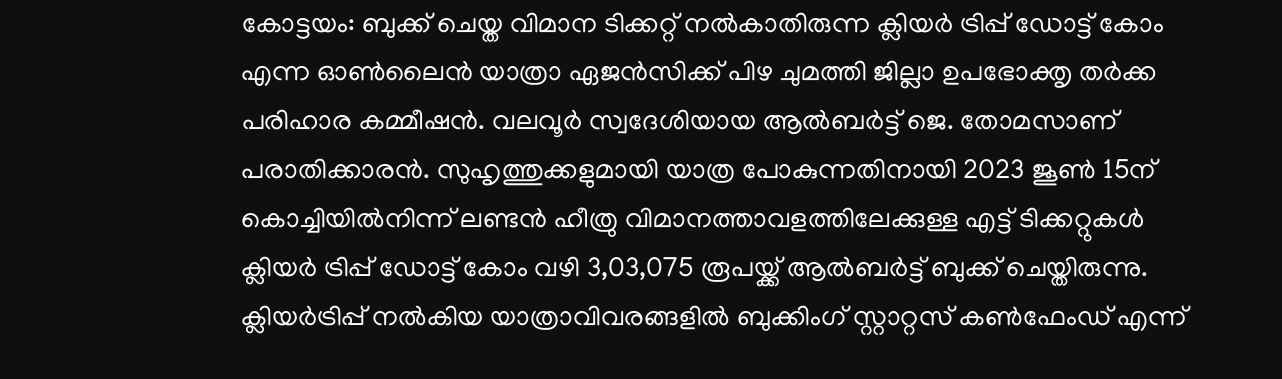കോട്ടയം: ബുക്ക് ചെയ്ത വിമാന ടിക്കറ്റ് നൽകാതിരുന്ന ക്ലിയർ ട്രിപ്പ് ഡോട്ട് കോം എന്ന ഓൺലൈൻ യാത്രാ ഏജൻസിക്ക് പിഴ ചുമത്തി ജില്ലാ ഉപഭോക്തൃ തർക്ക പരിഹാര കമ്മീഷൻ. വലവൂർ സ്വദേശിയായ ആൽബർട്ട് ജെ. തോമസാണ് പരാതിക്കാരൻ. സുഹൃത്തുക്കളുമായി യാത്ര പോകുന്നതിനായി 2023 ജൂൺ 15ന് കൊച്ചിയിൽനിന്ന് ലണ്ടൻ ഹീത്രു വിമാനത്താവളത്തിലേക്കുള്ള എട്ട് ടിക്കറ്റുകൾ ക്ലിയർ ട്രിപ്പ് ഡോട്ട് കോം വഴി 3,03,075 രൂപയ്ക്ക് ആൽബർട്ട് ബുക്ക് ചെയ്തിരുന്നു. ക്ലിയർട്രിപ്പ് നൽകിയ യാത്രാവിവരങ്ങളിൽ ബുക്കിംഗ് സ്റ്റാറ്റസ് കൺഫേംഡ് എന്ന്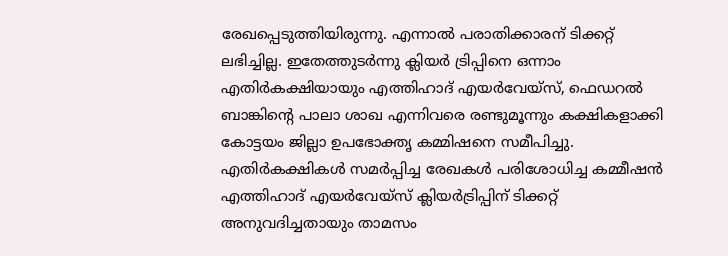രേഖപ്പെടുത്തിയിരുന്നു. എന്നാൽ പരാതിക്കാരന് ടിക്കറ്റ് ലഭിച്ചില്ല. ഇതേത്തുടർന്നു ക്ലിയർ ട്രിപ്പിനെ ഒന്നാം എതിർകക്ഷിയായും എത്തിഹാദ് എയർവേയ്സ്, ഫെഡറൽ ബാങ്കിന്റെ പാലാ ശാഖ എന്നിവരെ രണ്ടുമൂന്നും കക്ഷികളാക്കി കോട്ടയം ജില്ലാ ഉപഭോക്തൃ കമ്മിഷനെ സമീപിച്ചു.  എതിർകക്ഷികൾ സമർപ്പിച്ച രേഖകൾ പരിശോധിച്ച കമ്മീഷൻ എത്തിഹാദ് എയർവേയ്സ് ക്ലിയർട്രിപ്പിന് ടിക്കറ്റ് അനുവദിച്ചതായും താമസം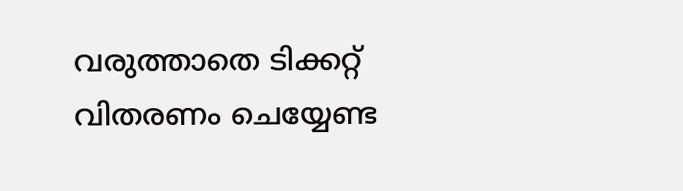വരുത്താതെ ടിക്കറ്റ് വിതരണം ചെയ്യേണ്ട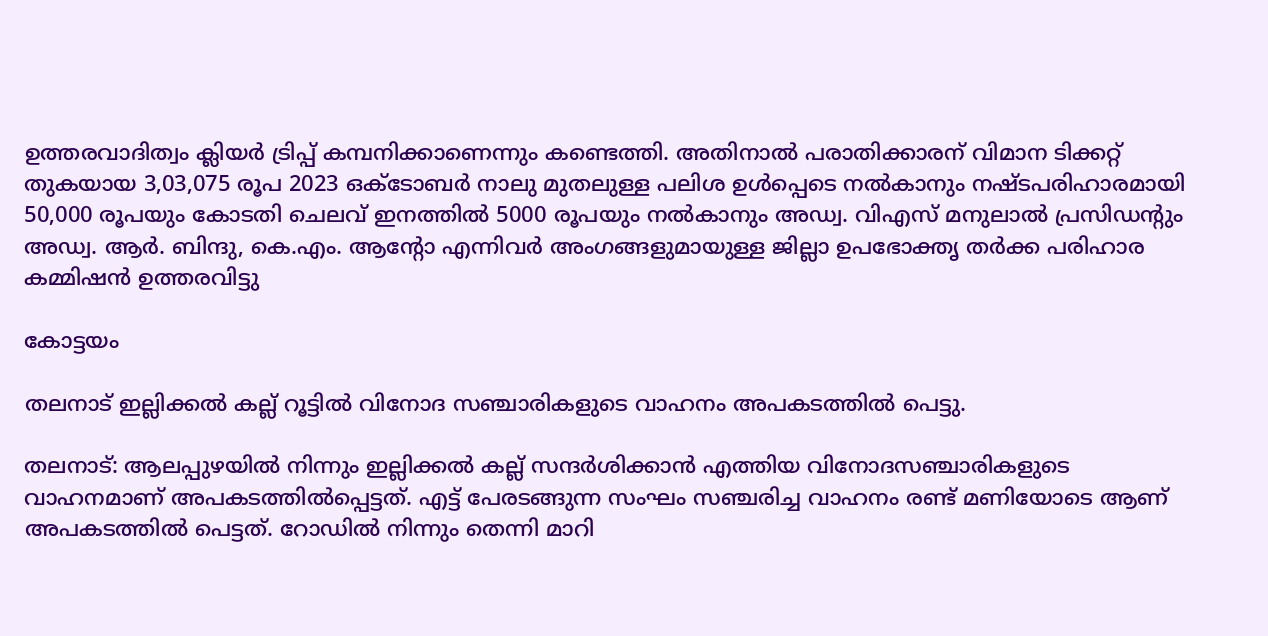ഉത്തരവാദിത്വം ക്ലിയർ ട്രിപ്പ് കമ്പനിക്കാണെന്നും കണ്ടെത്തി. അതിനാൽ പരാതിക്കാരന് വിമാന ടിക്കറ്റ് തുകയായ 3,03,075 രൂപ 2023 ഒക്ടോബർ നാലു മുതലുള്ള പലിശ ഉൾപ്പെടെ നൽകാനും നഷ്ടപരിഹാരമായി 50,000 രൂപയും കോടതി ചെലവ് ഇനത്തിൽ 5000 രൂപയും നൽകാനും അഡ്വ. വിഎസ് മനുലാൽ പ്രസിഡന്റും അഡ്വ. ആർ. ബിന്ദു, കെ.എം. ആന്റോ എന്നിവർ അംഗങ്ങളുമായുള്ള ജില്ലാ ഉപഭോക്തൃ തർക്ക പരിഹാര കമ്മിഷൻ ഉത്തരവിട്ടു

കോട്ടയം

തലനാട് ഇല്ലിക്കൽ കല്ല് റൂട്ടിൽ വിനോദ സഞ്ചാരികളുടെ വാഹനം അപകടത്തിൽ പെട്ടു.

തലനാട്: ആലപ്പുഴയിൽ നിന്നും ഇല്ലിക്കൽ കല്ല് സന്ദർശിക്കാൻ എത്തിയ വിനോദസഞ്ചാരികളുടെ വാഹനമാണ് അപകടത്തിൽപ്പെട്ടത്. എട്ട് പേരടങ്ങുന്ന സംഘം സഞ്ചരിച്ച വാഹനം രണ്ട് മണിയോടെ ആണ് അപകടത്തിൽ പെട്ടത്. റോഡിൽ നിന്നും തെന്നി മാറി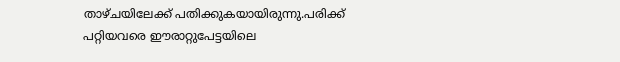താഴ്ചയിലേക്ക് പതിക്കുകയായിരുന്നു.പരിക്ക് പറ്റിയവരെ ഈരാറ്റുപേട്ടയിലെ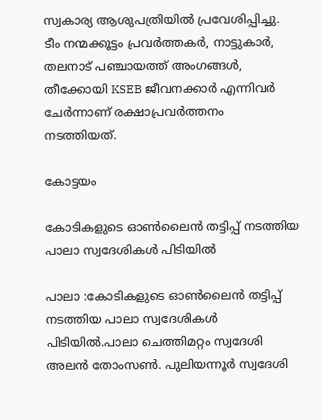സ്വകാര്യ ആശുപത്രിയിൽ പ്രവേശിപ്പിച്ചു. ടീം നന്മക്കൂട്ടം പ്രവർത്തകർ, നാട്ടുകാർ, തലനാട് പഞ്ചായത്ത് അംഗങ്ങൾ, തീക്കോയി KSEB ജീവനക്കാർ എന്നിവർ ചേർന്നാണ് രക്ഷാപ്രവർത്തനം നടത്തിയത്.

കോട്ടയം

കോടികളുടെ ഓൺലൈൻ തട്ടിപ്പ് നടത്തിയ പാലാ സ്വദേശികൾ പിടിയിൽ

പാലാ :കോടികളുടെ ഓൺലൈൻ തട്ടിപ്പ് നടത്തിയ പാലാ സ്വദേശികൾ പിടിയിൽ.പാലാ ചെത്തിമറ്റം സ്വദേശി അലൻ തോംസൺ. പുലിയന്നൂർ സ്വദേശി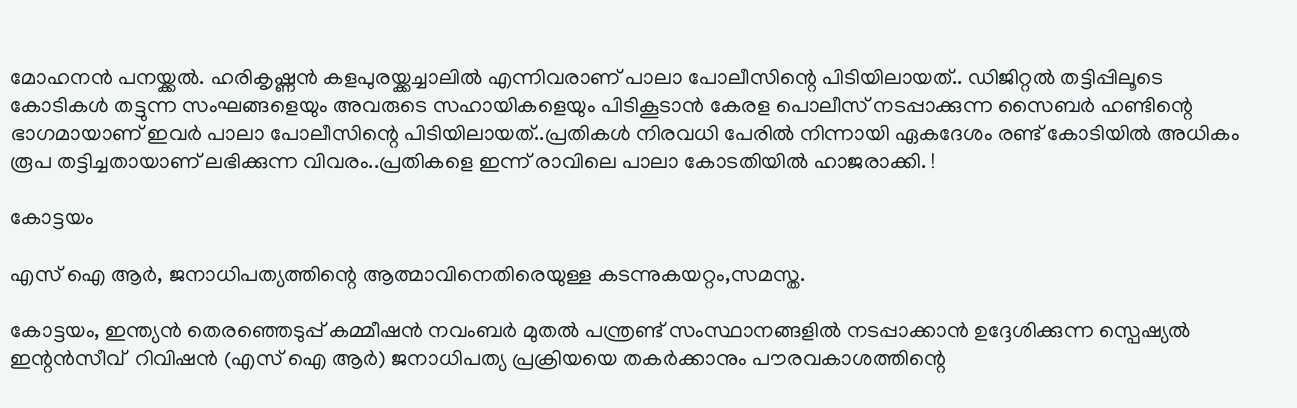മോഹനൻ പനയ്ക്കൽ. ഹരികൃഷ്ണൻ കളപുരയ്ക്കച്ചാലിൽ എന്നിവരാണ് പാലാ പോലീസിന്റെ പിടിയിലായത്.. ഡിജിറ്റൽ തട്ടിപ്പിലൂടെ കോടികൾ തട്ടുന്ന സംഘങ്ങളെയും അവരുടെ സഹായികളെയും പിടികൂടാൻ കേരള പൊലീസ് നടപ്പാക്കുന്ന സൈബർ ഹണ്ടിന്റെ ഭാഗമായാണ് ഇവർ പാലാ പോലീസിന്റെ പിടിയിലായത്..പ്രതികൾ നിരവധി പേരിൽ നിന്നായി ഏകദേശം രണ്ട് കോടിയിൽ അധികം രൂപ തട്ടിച്ചതായാണ് ലഭിക്കുന്ന വിവരം..പ്രതികളെ ഇന്ന് രാവിലെ പാലാ കോടതിയിൽ ഹാജരാക്കി. !

കോട്ടയം

എസ് ഐ ആർ, ജനാധിപത്യത്തിന്റെ ആത്മാവിനെതിരെയുള്ള കടന്നുകയറ്റം,സമസ്ത.

കോട്ടയം, ഇന്ത്യൻ തെരഞ്ഞെടുപ്പ് കമ്മീഷൻ നവംബർ മുതൽ പന്ത്രണ്ട് സംസ്ഥാനങ്ങളിൽ നടപ്പാക്കാൻ ഉദ്ദേശിക്കുന്ന സ്പെഷ്യൽ ഇന്റൻസീവ്  റിവിഷൻ (എസ് ഐ ആർ) ജനാധിപത്യ പ്രക്രിയയെ തകർക്കാനും പൗരവകാശത്തിന്റെ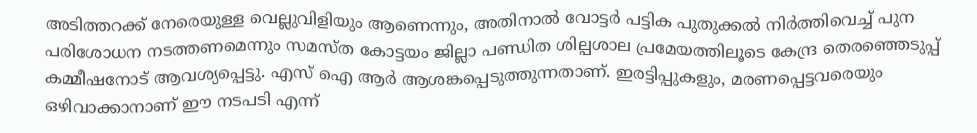അടിത്തറക്ക് നേരെയുള്ള വെല്ലുവിളിയും ആണെന്നും, അതിനാൽ വോട്ടർ പട്ടിക പുതുക്കൽ നിർത്തിവെച്ച് പുന പരിശോധന നടത്തണമെന്നും സമസ്ത കോട്ടയം ജില്ലാ പണ്ഡിത ശില്പശാല പ്രമേയത്തിലൂടെ കേന്ദ്ര തെരഞ്ഞെടുപ്പ് കമ്മീഷനോട് ആവശ്യപ്പെട്ടു. എസ് ഐ ആർ ആശങ്കപ്പെടുത്തുന്നതാണ്. ഇരട്ടിപ്പുകളും, മരണപ്പെട്ടവരെയും ഒഴിവാക്കാനാണ് ഈ നടപടി എന്ന്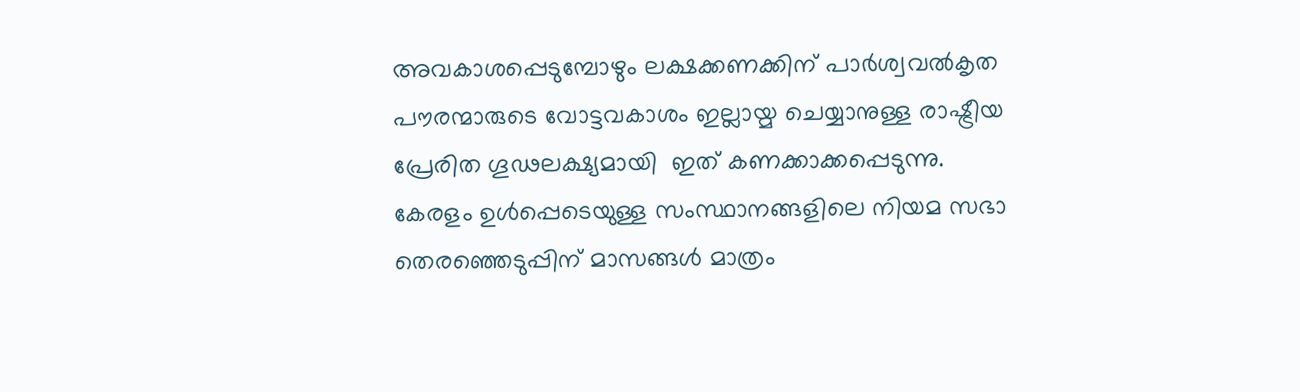അവകാശപ്പെടുമ്പോഴും ലക്ഷക്കണക്കിന് പാർശ്വവൽകൃത പൗരന്മാരുടെ വോട്ടവകാശം ഇല്ലായ്മ ചെയ്യാനുള്ള രാഷ്ട്രീയ പ്രേരിത ഗൂഢലക്ഷ്യമായി  ഇത് കണക്കാക്കപ്പെടുന്നു. കേരളം ഉൾപ്പെടെയുള്ള സംസ്ഥാനങ്ങളിലെ നിയമ സഭാ തെരഞ്ഞെടുപ്പിന് മാസങ്ങൾ മാത്രം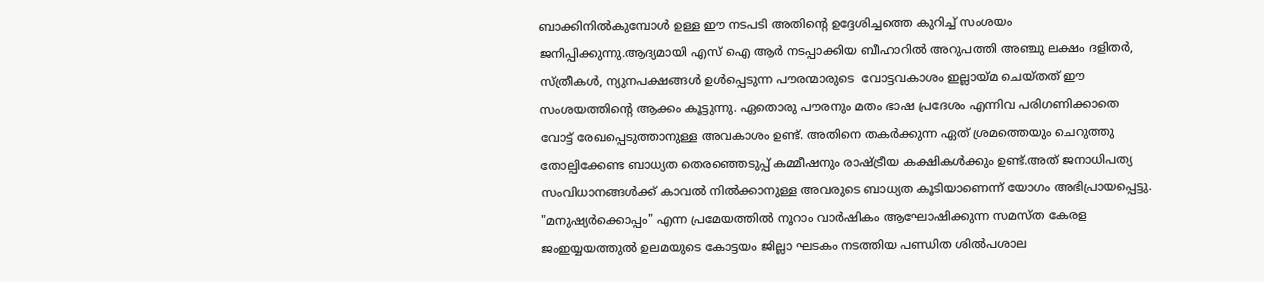ബാക്കിനിൽകുമ്പോൾ ഉള്ള ഈ നടപടി അതിന്റെ ഉദ്ദേശിച്ചത്തെ കുറിച്ച് സംശയം ജനിപ്പിക്കുന്നു.ആദ്യമായി എസ് ഐ ആർ നടപ്പാക്കിയ ബീഹാറിൽ അറുപത്തി അഞ്ചു ലക്ഷം ദളിതർ, സ്ത്രീകൾ, ന്യുനപക്ഷങ്ങൾ ഉൾപ്പെടുന്ന പൗരന്മാരുടെ  വോട്ടവകാശം ഇല്ലായ്മ ചെയ്തത് ഈ സംശയത്തിന്റെ ആക്കം കൂട്ടുന്നു. ഏതൊരു പൗരനും മതം ഭാഷ പ്രദേശം എന്നിവ പരിഗണിക്കാതെ വോട്ട് രേഖപ്പെടുത്താനുള്ള അവകാശം ഉണ്ട്. അതിനെ തകർക്കുന്ന ഏത് ശ്രമത്തെയും ചെറുത്തു തോല്പിക്കേണ്ട ബാധ്യത തെരഞ്ഞെടുപ്പ് കമ്മീഷനും രാഷ്ട്രീയ കക്ഷികൾക്കും ഉണ്ട്.അത് ജനാധിപത്യ സംവിധാനങ്ങൾക്ക് കാവൽ നിൽക്കാനുള്ള അവരുടെ ബാധ്യത കൂടിയാണെന്ന് യോഗം അഭിപ്രായപ്പെട്ടു. "മനുഷ്യർക്കൊപ്പം" എന്ന പ്രമേയത്തിൽ നൂറാം വാർഷികം ആഘോഷിക്കുന്ന സമസ്ത കേരള ജംഇയ്യയത്തുൽ ഉലമയുടെ കോട്ടയം ജില്ലാ ഘടകം നടത്തിയ പണ്ഡിത ശിൽപശാല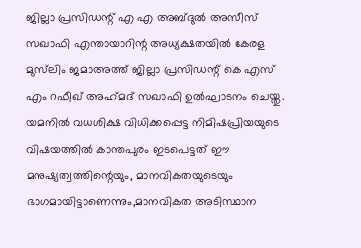ജില്ലാ പ്രസിഡന്റ്‌ എ എ അബ്ദുൽ അസീസ് സഖാഫി എന്തായാറിന്റ അധ്യക്ഷതയിൽ കേരള മുസ്‌ലിം ജമാഅത്ത് ജില്ലാ പ്രസിഡന്റ് കെ എസ് എം റഫീഖ് അഹ്‌മദ്‌ സഖാഫി ഉൽഘാടനം ചെയ്തു. യമനിൽ വധശിക്ഷ വിധിക്കപ്പെട്ട നിമിഷപ്രിയയുടെ വിഷയത്തിൽ കാന്തപുരം ഇടപെട്ടത് ഈ മനുഷ്യത്വത്തിന്റെയും, മാനവികതയുടെയും ഭാഗമായിട്ടാണെന്നും,മാനവികത അടിസ്ഥാന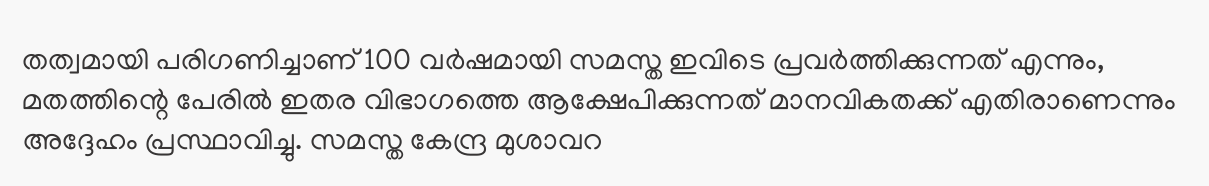തത്വമായി പരിഗണിച്ചാണ് 100 വർഷമായി സമസ്ത ഇവിടെ പ്രവർത്തിക്കുന്നത് എന്നും, മതത്തിന്റെ പേരിൽ ഇതര വിഭാഗത്തെ ആക്ഷേപിക്കുന്നത് മാനവികതക്ക് എതിരാണെന്നും അദ്ദേഹം പ്രസ്ഥാവിച്ചു. സമസ്ത കേന്ദ്ര മുശാവറ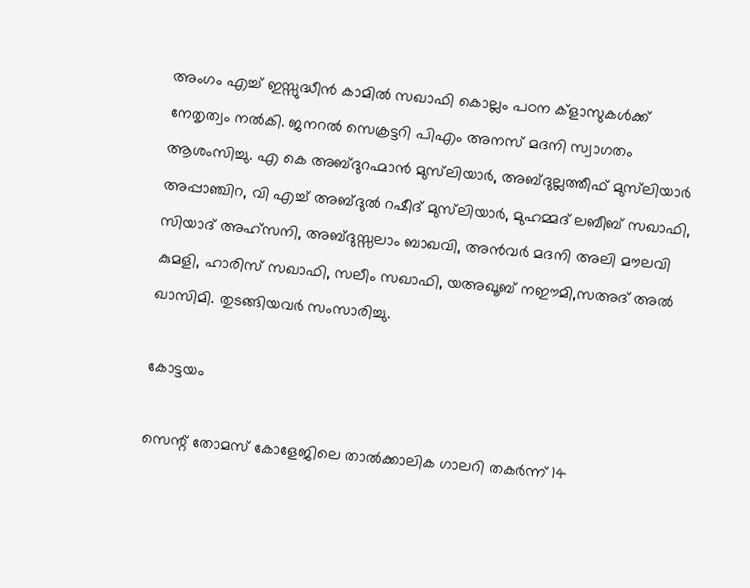അംഗം എച്ച് ഇസ്സുദ്ധീൻ കാമിൽ സഖാഫി കൊല്ലം പഠന ക്‌ളാസുകൾക്ക് നേതൃത്വം നൽകി. ജനറൽ സെക്രട്ടറി പിഎം അനസ് മദനി സ്വാഗതം ആശംസിച്ചു. എ കെ അബ്ദുറഹ്മാൻ മുസ്‌ലിയാർ, അബ്ദുല്ലത്തീഫ് മുസ്‌ലിയാർ അപ്പാഞ്ചിറ, വി എച്ച് അബ്ദുൽ റഷീദ് മുസ്‌ലിയാർ, മുഹമ്മദ് ലബീബ് സഖാഫി, സിയാദ് അഹ്സനി, അബ്ദുസ്സലാം ബാഖവി, അൻവർ മദനി അലി മൗലവി കുമളി, ഹാരിസ് സഖാഫി, സലീം സഖാഫി, യഅഖൂബ് നഈമി,സഅദ് അൽ ഖാസിമി. തുടങ്ങിയവർ സംസാരിച്ചു.

കോട്ടയം

സെന്റ് തോമസ് കോളേജിലെ താൽക്കാലിക ഗാലറി തകർന്ന് 14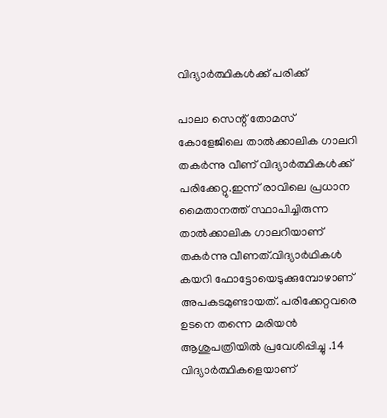വിദ്യാർത്ഥികൾക്ക് പരിക്ക്

പാലാ സെന്റ് തോമസ് കോളേജിലെ താൽക്കാലിക ഗാലറി തകർന്നു വീണ് വിദ്യാർത്ഥികൾക്ക് പരിക്കേറ്റു.ഇന്ന് രാവിലെ പ്രധാന മൈതാനത്ത് സ്ഥാപിച്ചിരുന്ന താൽക്കാലിക ഗാലറിയാണ് തകർന്നു വീണത്.വിദ്യാർഥികൾ കയറി ഫോട്ടോയെടുക്കുമ്പോഴാണ് അപകടമുണ്ടായത്. പരിക്കേറ്റവരെ ഉടനെ തന്നെ മരിയൻ ആശുപത്രിയിൽ പ്രവേശിപ്പിച്ചു .14 വിദ്യാർത്ഥികളെയാണ്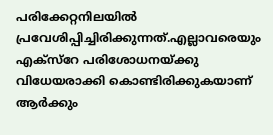പരിക്കേറ്റനിലയിൽ പ്രവേശിപ്പിച്ചിരിക്കുന്നത്.എല്ലാവരെയും എക്സ്റേ പരിശോധനയ്ക്കു വിധേയരാക്കി കൊണ്ടിരിക്കുകയാണ് ആർക്കും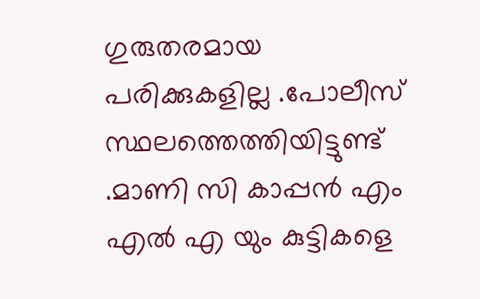ഗുരുതരമായ പരിക്കുകളില്ല .പോലീസ് സ്ഥലത്തെത്തിയിട്ടുണ്ട് .മാണി സി കാപ്പൻ എം എൽ എ യും കുട്ടികളെ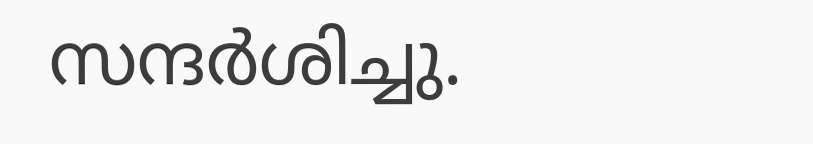സന്ദർശിച്ചു.